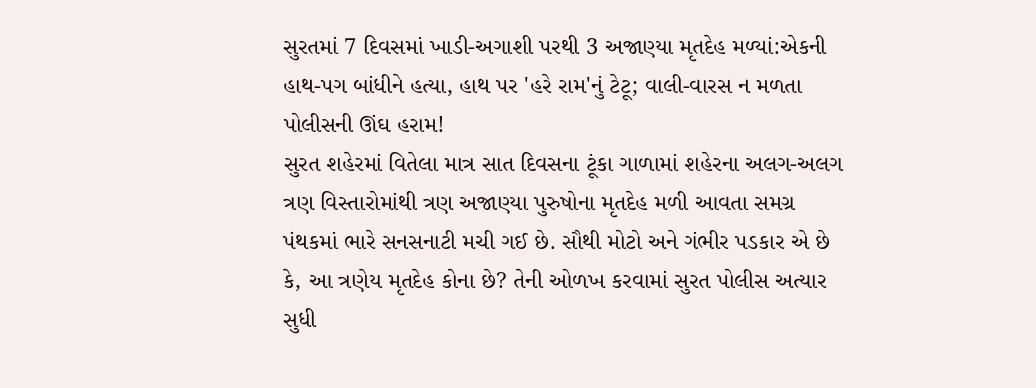સુરતમાં 7 દિવસમાં ખાડી-અગાશી પરથી 3 અજાણ્યા મૃતદેહ મળ્યાં:એકની હાથ-પગ બાંધીને હત્યા, હાથ પર 'હરે રામ'નું ટેટૂ; વાલી-વારસ ન મળતા પોલીસની ઊંઘ હરામ!
સુરત શહેરમાં વિતેલા માત્ર સાત દિવસના ટૂંકા ગાળામાં શહેરના અલગ-અલગ ત્રણ વિસ્તારોમાંથી ત્રણ અજાણ્યા પુરુષોના મૃતદેહ મળી આવતા સમગ્ર પંથકમાં ભારે સનસનાટી મચી ગઈ છે. સૌથી મોટો અને ગંભીર પડકાર એ છે કે, આ ત્રણેય મૃતદેહ કોના છે? તેની ઓળખ કરવામાં સુરત પોલીસ અત્યાર સુધી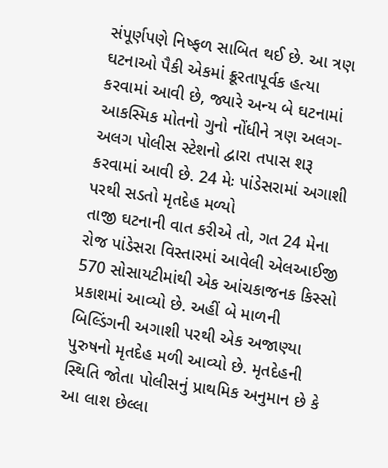સંપૂર્ણપણે નિષ્ફળ સાબિત થઈ છે. આ ત્રણ ઘટનાઓ પૈકી એકમાં ક્રૂરતાપૂર્વક હત્યા કરવામાં આવી છે, જ્યારે અન્ય બે ઘટનામાં આકસ્મિક મોતનો ગુનો નોંધીને ત્રણ અલગ-અલગ પોલીસ સ્ટેશનો દ્વારા તપાસ શરૂ કરવામાં આવી છે. 24 મેઃ પાંડેસરામાં અગાશી પરથી સડતો મૃતદેહ મળ્યો
તાજી ઘટનાની વાત કરીએ તો, ગત 24 મેના રોજ પાંડેસરા વિસ્તારમાં આવેલી એલઆઈજી 570 સોસાયટીમાંથી એક આંચકાજનક કિસ્સો પ્રકાશમાં આવ્યો છે. અહીં બે માળની બિલ્ડિંગની અગાશી પરથી એક અજાણ્યા પુરુષનો મૃતદેહ મળી આવ્યો છે. મૃતદેહની સ્થિતિ જોતા પોલીસનું પ્રાથમિક અનુમાન છે કે આ લાશ છેલ્લા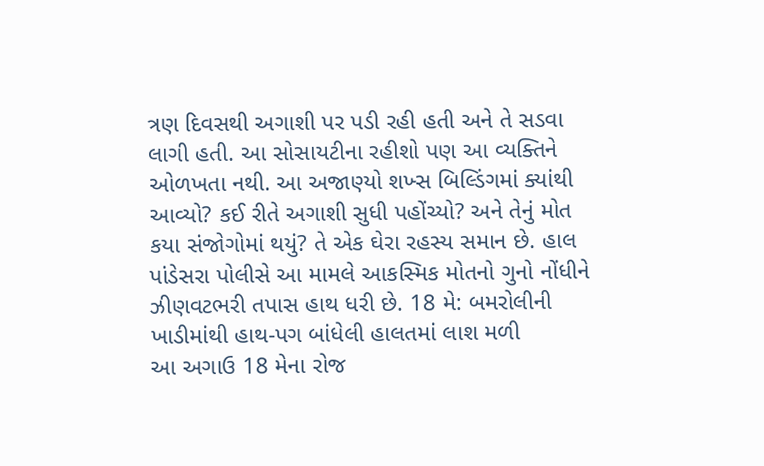ત્રણ દિવસથી અગાશી પર પડી રહી હતી અને તે સડવા લાગી હતી. આ સોસાયટીના રહીશો પણ આ વ્યક્તિને ઓળખતા નથી. આ અજાણ્યો શખ્સ બિલ્ડિંગમાં ક્યાંથી આવ્યો? કઈ રીતે અગાશી સુધી પહોંચ્યો? અને તેનું મોત કયા સંજોગોમાં થયું? તે એક ઘેરા રહસ્ય સમાન છે. હાલ પાંડેસરા પોલીસે આ મામલે આકસ્મિક મોતનો ગુનો નોંધીને ઝીણવટભરી તપાસ હાથ ધરી છે. 18 મે: બમરોલીની ખાડીમાંથી હાથ-પગ બાંધેલી હાલતમાં લાશ મળી
આ અગાઉ 18 મેના રોજ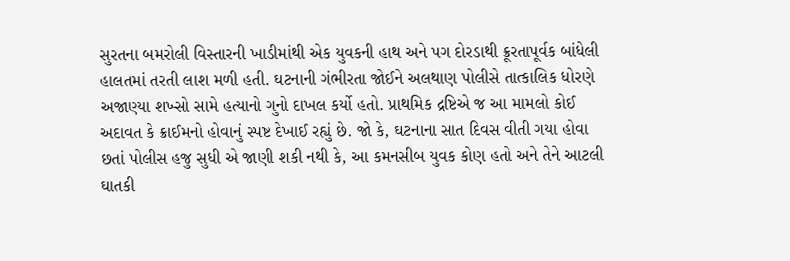સુરતના બમરોલી વિસ્તારની ખાડીમાંથી એક યુવકની હાથ અને પગ દોરડાથી ક્રૂરતાપૂર્વક બાંધેલી હાલતમાં તરતી લાશ મળી હતી. ઘટનાની ગંભીરતા જોઈને અલથાણ પોલીસે તાત્કાલિક ધોરણે અજાણ્યા શખ્સો સામે હત્યાનો ગુનો દાખલ કર્યો હતો. પ્રાથમિક દ્રષ્ટિએ જ આ મામલો કોઈ અદાવત કે ક્રાઈમનો હોવાનું સ્પષ્ટ દેખાઈ રહ્યું છે. જો કે, ઘટનાના સાત દિવસ વીતી ગયા હોવા છતાં પોલીસ હજુ સુધી એ જાણી શકી નથી કે, આ કમનસીબ યુવક કોણ હતો અને તેને આટલી ઘાતકી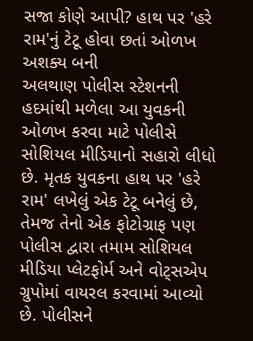સજા કોણે આપી? હાથ પર 'હરે રામ'નું ટેટૂ હોવા છતાં ઓળખ અશક્ય બની
અલથાણ પોલીસ સ્ટેશનની હદમાંથી મળેલા આ યુવકની ઓળખ કરવા માટે પોલીસે સોશિયલ મીડિયાનો સહારો લીધો છે. મૃતક યુવકના હાથ પર 'હરે રામ' લખેલું એક ટેટૂ બનેલું છે, તેમજ તેનો એક ફોટોગ્રાફ પણ પોલીસ દ્વારા તમામ સોશિયલ મીડિયા પ્લેટફોર્મ અને વોટ્સએપ ગ્રુપોમાં વાયરલ કરવામાં આવ્યો છે. પોલીસને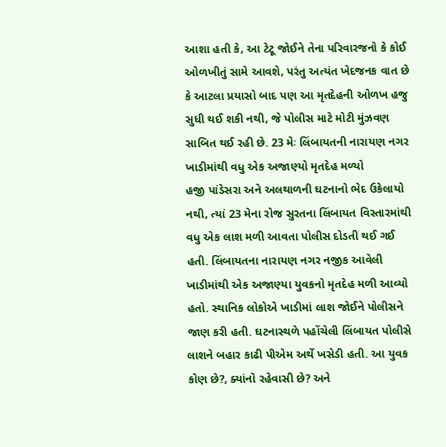આશા હતી કે, આ ટેટૂ જોઈને તેના પરિવારજનો કે કોઈ ઓળખીતું સામે આવશે, પરંતુ અત્યંત ખેદજનક વાત છે કે આટલા પ્રયાસો બાદ પણ આ મૃતદેહની ઓળખ હજુ સુધી થઈ શકી નથી, જે પોલીસ માટે મોટી મુંઝવણ સાબિત થઈ રહી છે. 23 મેઃ લિંબાયતની નારાયણ નગર ખાડીમાંથી વધુ એક અજાણ્યો મૃતદેહ મળ્યો
હજી પાંડેસરા અને અલથાળની ઘટનાનો ભેદ ઉકેલાયો નથી, ત્યાં 23 મેના રોજ સુરતના લિંબાયત વિસ્તારમાંથી વધુ એક લાશ મળી આવતા પોલીસ દોડતી થઈ ગઈ હતી. લિંબાયતના નારાયણ નગર નજીક આવેલી ખાડીમાંથી એક અજાણ્યા યુવકનો મૃતદેહ મળી આવ્યો હતો. સ્થાનિક લોકોએ ખાડીમાં લાશ જોઈને પોલીસને જાણ કરી હતી. ઘટનાસ્થળે પહોંચેલી લિંબાયત પોલીસે લાશને બહાર કાઢી પીએમ અર્થે ખસેડી હતી. આ યુવક કોણ છે?, ક્યાંનો રહેવાસી છે? અને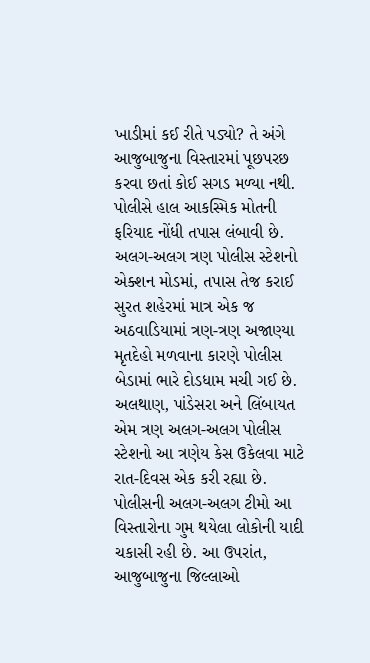ખાડીમાં કઈ રીતે પડ્યો? તે અંગે આજુબાજુના વિસ્તારમાં પૂછપરછ કરવા છતાં કોઈ સગડ મળ્યા નથી. પોલીસે હાલ આકસ્મિક મોતની ફરિયાદ નોંધી તપાસ લંબાવી છે. અલગ-અલગ ત્રણ પોલીસ સ્ટેશનો એક્શન મોડમાં, તપાસ તેજ કરાઈ
સુરત શહેરમાં માત્ર એક જ અઠવાડિયામાં ત્રણ-ત્રણ અજાણ્યા મૃતદેહો મળવાના કારણે પોલીસ બેડામાં ભારે દોડધામ મચી ગઈ છે. અલથાણ, પાંડેસરા અને લિંબાયત એમ ત્રણ અલગ-અલગ પોલીસ સ્ટેશનો આ ત્રણેય કેસ ઉકેલવા માટે રાત-દિવસ એક કરી રહ્યા છે. પોલીસની અલગ-અલગ ટીમો આ વિસ્તારોના ગુમ થયેલા લોકોની યાદી ચકાસી રહી છે. આ ઉપરાંત, આજુબાજુના જિલ્લાઓ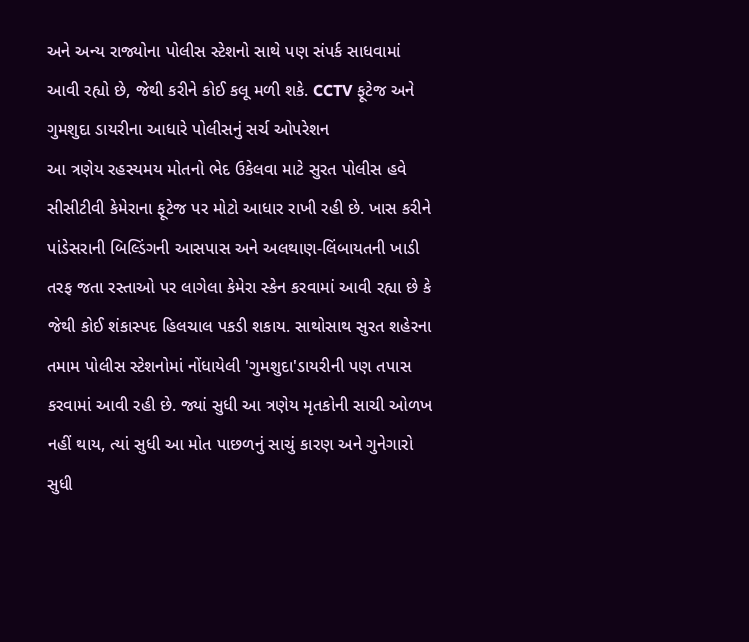અને અન્ય રાજ્યોના પોલીસ સ્ટેશનો સાથે પણ સંપર્ક સાધવામાં આવી રહ્યો છે, જેથી કરીને કોઈ કલૂ મળી શકે. CCTV ફૂટેજ અને ગુમશુદા ડાયરીના આધારે પોલીસનું સર્ચ ઓપરેશન
આ ત્રણેય રહસ્યમય મોતનો ભેદ ઉકેલવા માટે સુરત પોલીસ હવે સીસીટીવી કેમેરાના ફૂટેજ પર મોટો આધાર રાખી રહી છે. ખાસ કરીને પાંડેસરાની બિલ્ડિંગની આસપાસ અને અલથાણ-લિંબાયતની ખાડી તરફ જતા રસ્તાઓ પર લાગેલા કેમેરા સ્કેન કરવામાં આવી રહ્યા છે કે જેથી કોઈ શંકાસ્પદ હિલચાલ પકડી શકાય. સાથોસાથ સુરત શહેરના તમામ પોલીસ સ્ટેશનોમાં નોંધાયેલી 'ગુમશુદા'ડાયરીની પણ તપાસ કરવામાં આવી રહી છે. જ્યાં સુધી આ ત્રણેય મૃતકોની સાચી ઓળખ નહીં થાય, ત્યાં સુધી આ મોત પાછળનું સાચું કારણ અને ગુનેગારો સુધી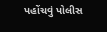પહોંચવું પોલીસ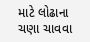માટે લોઢાના ચણા ચાવવા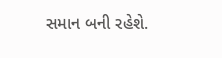સમાન બની રહેશે.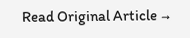Read Original Article →